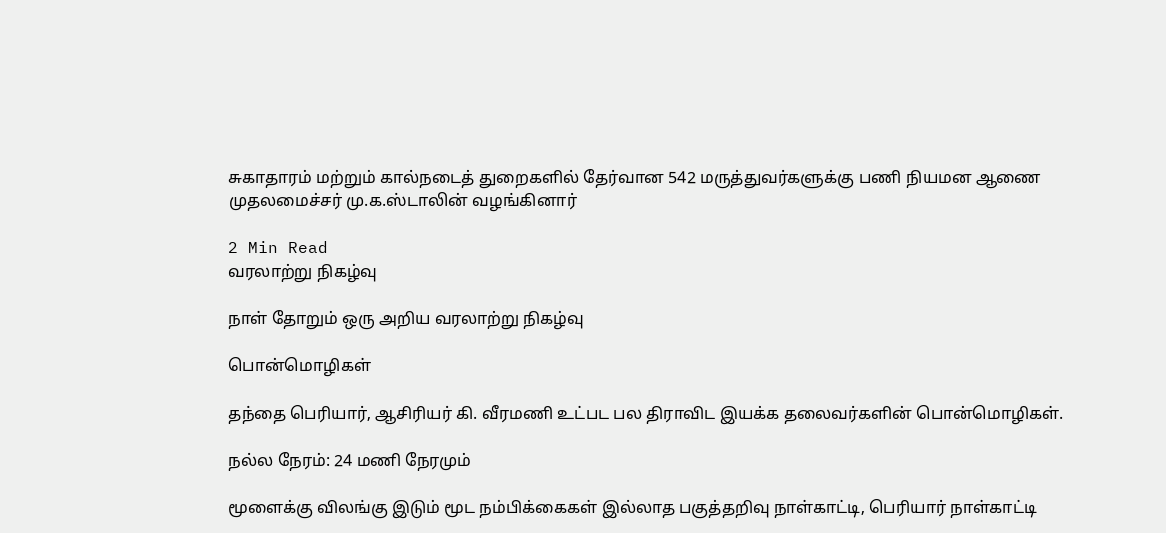சுகாதாரம் மற்றும் கால்நடைத் துறைகளில் தேர்வான 542 மருத்துவர்களுக்கு பணி நியமன ஆணை முதலமைச்சர் மு.க.ஸ்டாலின் வழங்கினார்

2 Min Read
வரலாற்று நிகழ்வு

நாள் தோறும் ஒரு அறிய வரலாற்று நிகழ்வு

பொன்மொழிகள்

தந்தை பெரியார், ஆசிரியர் கி. வீரமணி உட்பட பல திராவிட இயக்க தலைவர்களின் பொன்மொழிகள்.

நல்ல நேரம்: 24 மணி நேரமும்

மூளைக்கு விலங்கு இடும் மூட நம்பிக்கைகள் இல்லாத பகுத்தறிவு நாள்காட்டி, பெரியார் நாள்காட்டி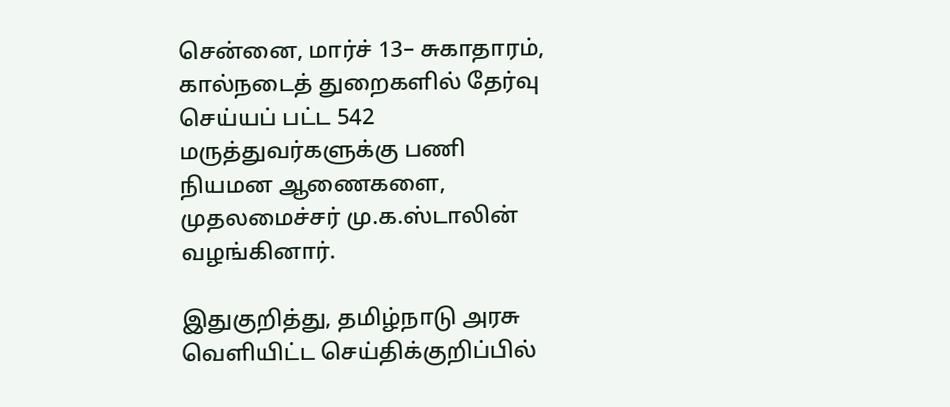சென்னை, மார்ச் 13– சுகாதாரம், கால்நடைத் துறைகளில் தேர்வு செய்யப் பட்ட 542 மருத்துவர்களுக்கு பணி நியமன ஆணைகளை, முதலமைச்சர் மு.க.ஸ்டாலின் வழங்கினார்.

இதுகுறித்து, தமிழ்நாடு அரசு வெளியிட்ட செய்திக்குறிப்பில்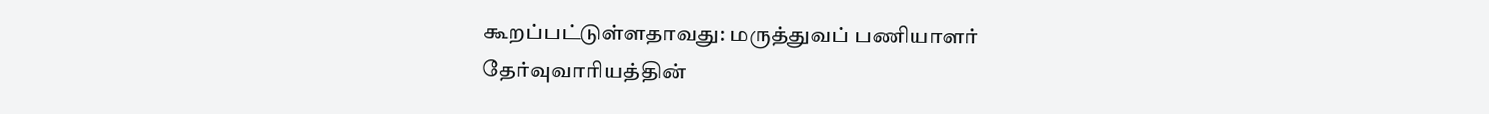கூறப்பட்டுள்ளதாவது: மருத்துவப் பணியாளர் தேர்வுவாரியத்தின்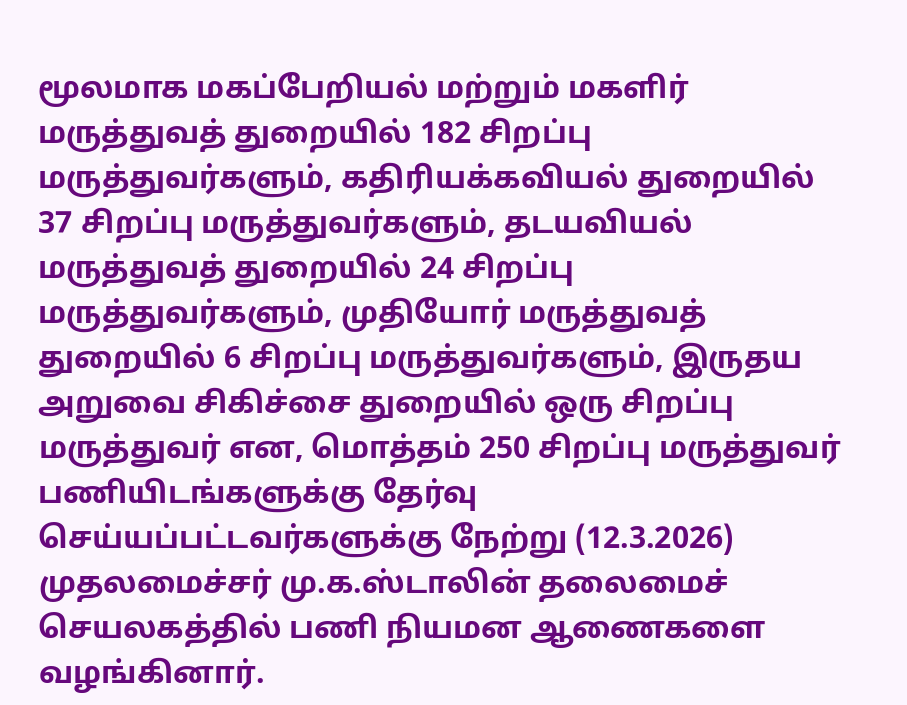மூலமாக மகப்பேறியல் மற்றும் மகளிர் மருத்துவத் துறையில் 182 சிறப்பு மருத்துவர்களும், கதிரியக்கவியல் துறையில் 37 சிறப்பு மருத்துவர்களும், தடயவியல் மருத்துவத் துறையில் 24 சிறப்பு மருத்துவர்களும், முதியோர் மருத்துவத் துறையில் 6 சிறப்பு மருத்துவர்களும், இருதய அறுவை சிகிச்சை துறையில் ஒரு சிறப்பு மருத்துவர் என, மொத்தம் 250 சிறப்பு மருத்துவர் பணியிடங்களுக்கு தேர்வு செய்யப்பட்டவர்களுக்கு நேற்று (12.3.2026) முதலமைச்சர் மு.க.ஸ்டாலின் தலைமைச் செயலகத்தில் பணி நியமன ஆணைகளை வழங்கினார்.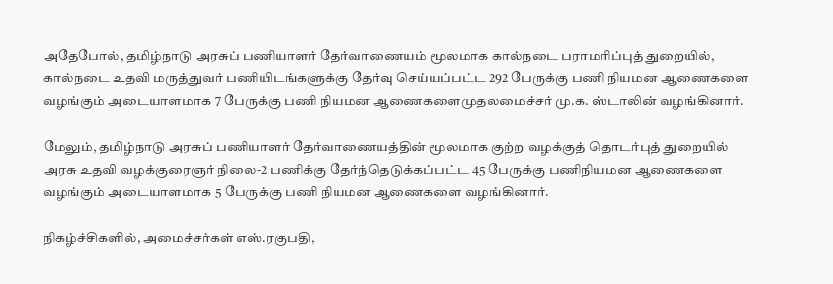அதேபோல், தமிழ்நாடு அரசுப் பணியாளர் தேர்வாணையம் மூலமாக கால்நடை பராமரிப்புத் துறையில், கால்நடை உதவி மருத்துவர் பணியிடங்களுக்கு தேர்வு செய்யப்பட்ட 292 பேருக்கு பணி நியமன ஆணைகளை வழங்கும் அடையாளமாக 7 பேருக்கு பணி நியமன ஆணைகளைமுதலமைச்சர் மு.க. ஸ்டாலின் வழங்கினார்.

மேலும், தமிழ்நாடு அரசுப் பணியாளர் தேர்வாணையத்தின் மூலமாக குற்ற வழக்குத் தொடர்புத் துறையில் அரசு உதவி வழக்குரைஞர் நிலை-2 பணிக்கு தேர்ந்தெடுக்கப்பட்ட 45 பேருக்கு பணிநியமன ஆணைகளை வழங்கும் அடையாளமாக 5 பேருக்கு பணி நியமன ஆணைகளை வழங்கினார்.

நிகழ்ச்சிகளில், அமைச்சர்கள் எஸ்.ரகுபதி,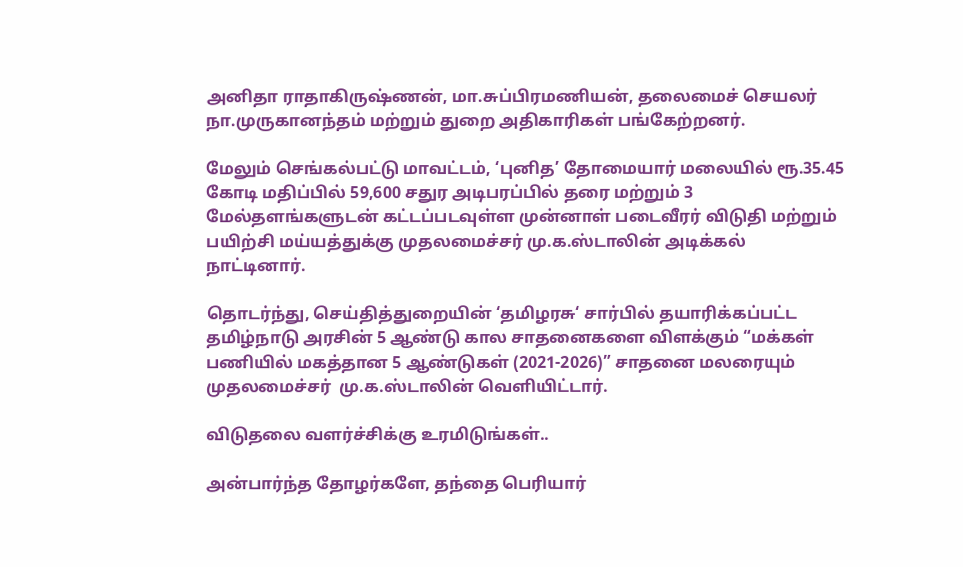அனிதா ராதாகிருஷ்ணன், மா.சுப்பிரமணியன், தலைமைச் செயலர் நா.முருகானந்தம் மற்றும் துறை அதிகாரிகள் பங்கேற்றனர்.

மேலும் செங்கல்பட்டு மாவட்டம், ‘புனித’ தோமையார் மலையில் ரூ.35.45 கோடி மதிப்பில் 59,600 சதுர அடிபரப்பில் தரை மற்றும் 3 மேல்தளங்களுடன் கட்டப்படவுள்ள முன்னாள் படைவீரர் விடுதி மற்றும் பயிற்சி மய்யத்துக்கு முதலமைச்சர் மு.க.ஸ்டாலின் அடிக்கல் நாட்டினார்.

தொடர்ந்து, செய்தித்துறையின் ‘தமிழரசு‘ சார்பில் தயாரிக்கப்பட்ட தமிழ்நாடு அரசின் 5 ஆண்டு கால சாதனைகளை விளக்கும் “மக்கள் பணியில் மகத்தான 5 ஆண்டுகள் (2021-2026)” சாதனை மலரையும் முதலமைச்சர்  மு.க.ஸ்டாலின் வெளியிட்டார்.

விடுதலை வளர்ச்சிக்கு உரமிடுங்கள்..

அன்பார்ந்த தோழர்களே, தந்தை பெரியார்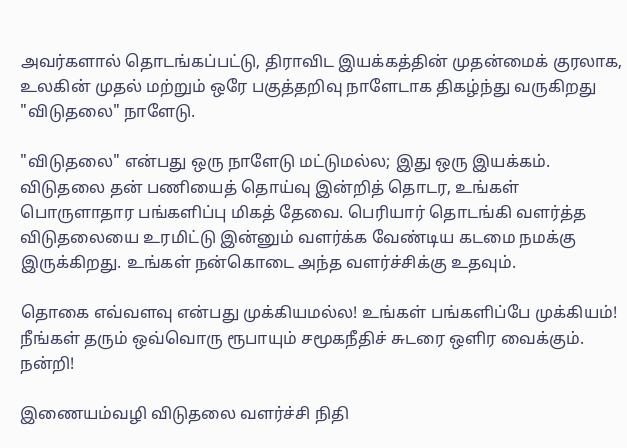அவர்களால் தொடங்கப்பட்டு, திராவிட இயக்கத்தின் முதன்மைக் குரலாக, உலகின் முதல் மற்றும் ஒரே பகுத்தறிவு நாளேடாக திகழ்ந்து வருகிறது "விடுதலை" நாளேடு.

"விடுதலை" என்பது ஒரு நாளேடு மட்டுமல்ல; இது ஒரு இயக்கம். விடுதலை தன் பணியைத் தொய்வு இன்றித் தொடர, உங்கள் பொருளாதார பங்களிப்பு மிகத் தேவை. பெரியார் தொடங்கி வளர்த்த விடுதலையை உரமிட்டு இன்னும் வளர்க்க வேண்டிய கடமை நமக்கு இருக்கிறது. உங்கள் நன்கொடை அந்த வளர்ச்சிக்கு உதவும்.

தொகை எவ்வளவு என்பது முக்கியமல்ல! உங்கள் பங்களிப்பே முக்கியம்! நீங்கள் தரும் ஒவ்வொரு ரூபாயும் சமூகநீதிச் சுடரை ஒளிர வைக்கும். நன்றி!

இணையம்வழி விடுதலை வளர்ச்சி நிதி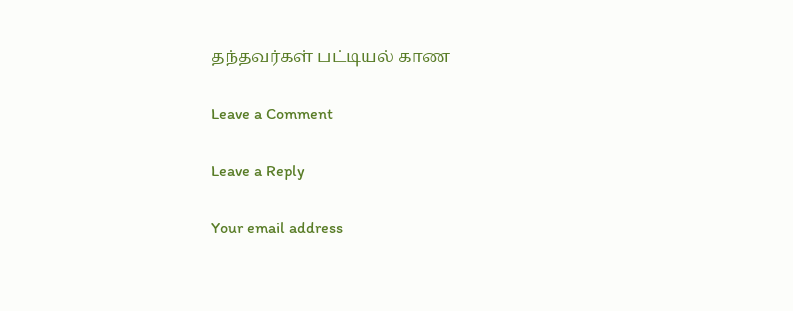தந்தவர்கள் பட்டியல் காண

Leave a Comment

Leave a Reply

Your email address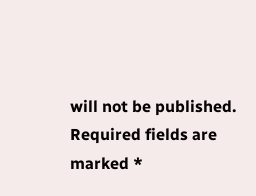will not be published. Required fields are marked *